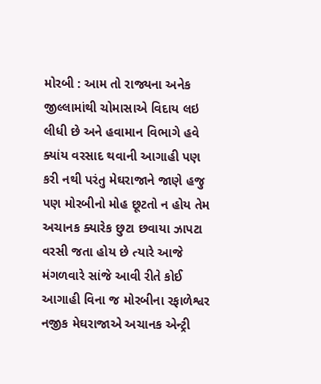મોરબી : આમ તો રાજ્યના અનેક જીલ્લામાંથી ચોમાસાએ વિદાય લઇ લીધી છે અને હવામાન વિભાગે હવે ક્યાંય વરસાદ થવાની આગાહી પણ કરી નથી પરંતુ મેઘરાજાને જાણે હજુ પણ મોરબીનો મોહ છૂટતો ન હોય તેમ અચાનક ક્યારેક છુટા છવાયા ઝાપટા વરસી જતા હોય છે ત્યારે આજે મંગળવારે સાંજે આવી રીતે કોઈ આગાહી વિના જ મોરબીના રફાળેશ્વર નજીક મેઘરાજાએ અચાનક એન્ટ્રી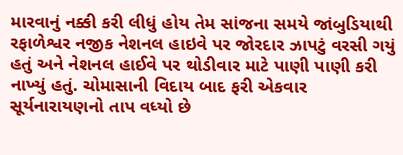મારવાનું નક્કી કરી લીધું હોય તેમ સાંજના સમયે જાંબુડિયાથી રફાળેશ્વર નજીક નેશનલ હાઇવે પર જોરદાર ઝાપટું વરસી ગયું હતું અને નેશનલ હાઈવે પર થોડીવાર માટે પાણી પાણી કરી નાખ્યું હતું. ચોમાસાની વિદાય બાદ ફરી એકવાર સૂર્યનારાયણનો તાપ વધ્યો છે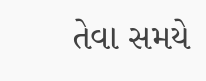તેવા સમયે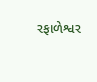રફાળેશ્વર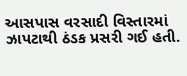આસપાસ વરસાદી વિસ્તારમાં ઝાપટાથી ઠંડક પ્રસરી ગઈ હતી.